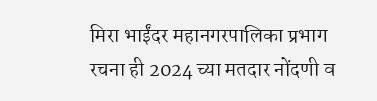मिरा भाईंदर महानगरपालिका प्रभाग रचना ही 2024 च्या मतदार नोंदणी व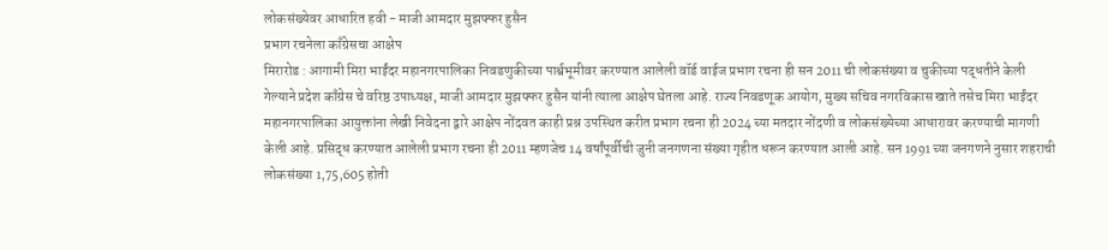लोकसंख्येवर आधारित हवी - माजी आमदार मुझफ्फर हुसैन
प्रभाग रचनेला काँग्रेसचा आक्षेप
मिरारोड : आगामी मिरा भाईंदर महानगरपालिका निवडणुकीच्या पार्श्वभूमीवर करण्यात आलेली वॉर्ड वाईज प्रभाग रचना ही सन 2011 ची लोकसंख्या व चुकीच्या पद्धतीने केली गेल्याने प्रदेश काँग्रेस चे वरिष्ठ उपाध्यक्ष, माजी आमदार मुझफ्फर हुसैन यांनी त्याला आक्षेप घेतला आहे. राज्य निवडणूक आयोग, मुख्य सचिव नगरविकास खाते तसेच मिरा भाईंदर महानगरपालिका आयुक्तांना लेखी निवेदना द्वारे आक्षेप नोंदवत काही प्रश्न उपस्थित करीत प्रभाग रचना ही 2024 च्या मतदार नोंदणी व लोकसंख्येच्या आधारावर करण्याची मागणी केली आहे. प्रसिद्ध करण्यात आलेली प्रभाग रचना ही 2011 म्हणजेच 14 वर्षांपूर्वीची जुनी जनगणना संख्या गृहीत धरून करण्यात आली आहे. सन 1991 च्या जनगणने नुसार शहराची लोकसंख्या 1,75,605 होती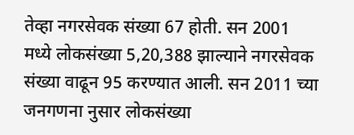तेव्हा नगरसेवक संख्या 67 होती. सन 2001 मध्ये लोकसंख्या 5,20,388 झाल्याने नगरसेवक संख्या वाढून 95 करण्यात आली. सन 2011 च्या जनगणना नुसार लोकसंख्या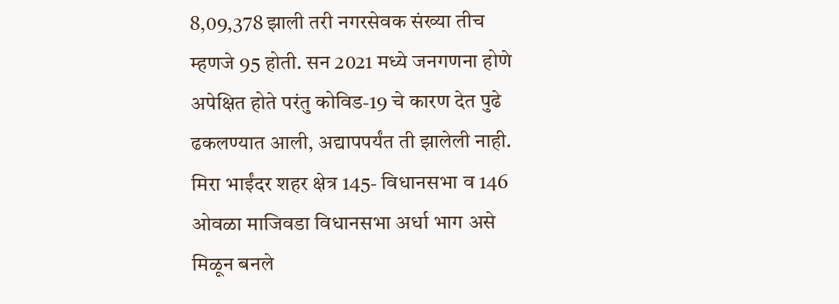8,09,378 झाली तरी नगरसेवक संख्या तीच म्हणजे 95 होती. सन 2021 मध्ये जनगणना होणे अपेक्षित होते परंतु कोविड-19 चे कारण देत पुढे ढकलण्यात आली, अद्यापपर्यंत ती झालेली नाही. मिरा भाईंदर शहर क्षेत्र 145- विधानसभा व 146 ओवळा माजिवडा विधानसभा अर्धा भाग असे मिळून बनले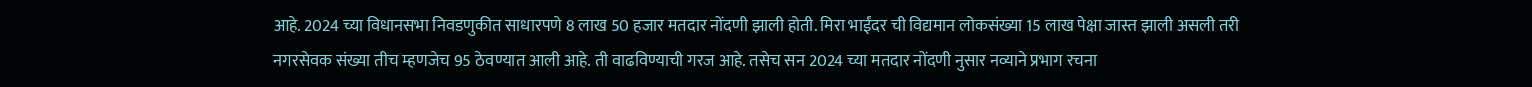आहे. 2024 च्या विधानसभा निवडणुकीत साधारपणे 8 लाख 50 हजार मतदार नोंदणी झाली होती. मिरा भाईंदर ची विद्यमान लोकसंख्या 15 लाख पेक्षा जास्त झाली असली तरी नगरसेवक संख्या तीच म्हणजेच 95 ठेवण्यात आली आहे. ती वाढविण्याची गरज आहे. तसेच सन 2024 च्या मतदार नोंदणी नुसार नव्याने प्रभाग रचना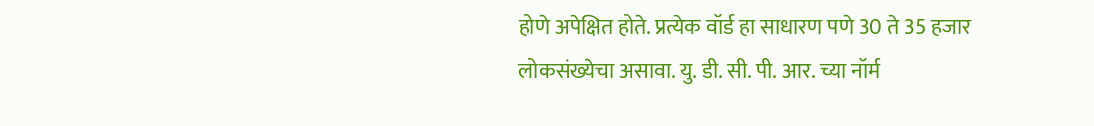होणे अपेक्षित होते. प्रत्येक वॉर्ड हा साधारण पणे 30 ते 35 हजार लोकसंख्येचा असावा. यु. डी. सी. पी. आर. च्या नॉर्म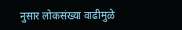नुसार लोकसंख्या वाढीमुळे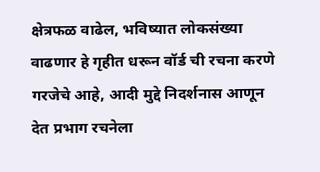क्षेत्रफळ वाढेल, भविष्यात लोकसंख्या वाढणार हे गृहीत धरून वॉर्ड ची रचना करणे गरजेचे आहे, आदी मुद्दे निदर्शनास आणून देत प्रभाग रचनेला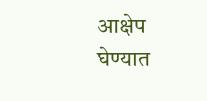आक्षेप घेण्यात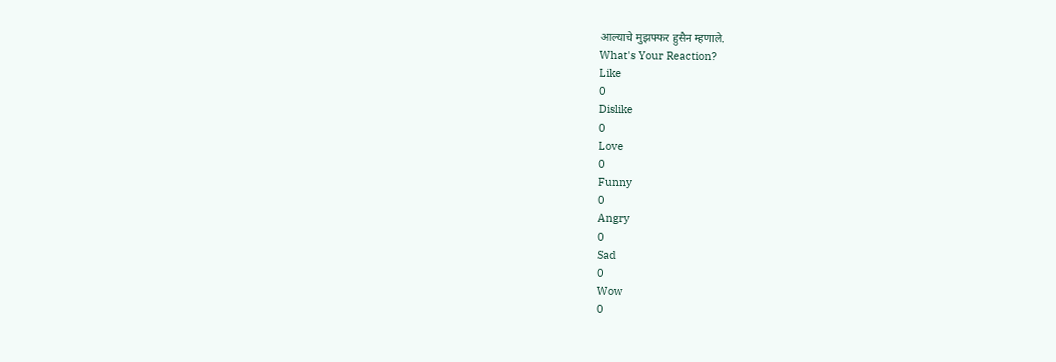आल्याचे मुझफ्फर हुसैन म्हणाले.
What's Your Reaction?
Like
0
Dislike
0
Love
0
Funny
0
Angry
0
Sad
0
Wow
0